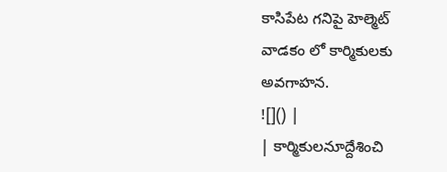కాసిపేట గనిపై హెల్మెట్
వాడకం లో కార్మికులకు
అవగాహన.
![]() |
| కార్మికులనూద్దేశించి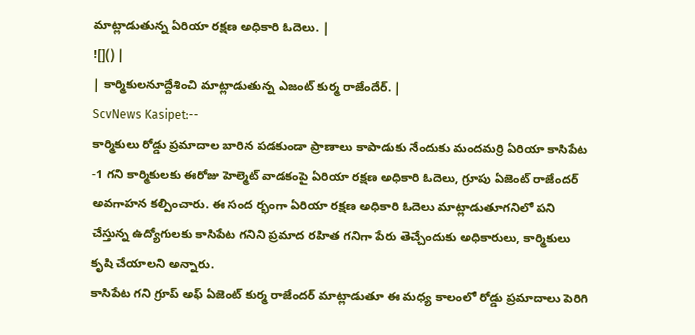మాట్లాడుతున్న ఏరియా రక్షణ అధికారి ఓదెలు. |
![]() |
| కార్మికులనూద్దేశించి మాట్లాడుతున్న ఎజంట్ కుర్మ రాజేందేర్. |
ScvNews Kasipet:--
కార్మికులు రోడ్డు ప్రమాదాల బారిన పడకుండా ప్రాణాలు కాపాడుకు నేందుకు మందమర్రి ఏరియా కాసిపేట -1 గని కార్మికులకు ఈరోజు హెల్మెట్ వాడకంపై ఏరియా రక్షణ అధికారి ఓదెలు, గ్రూపు ఏజెంట్ రాజేందర్ అవగాహన కల్పించారు. ఈ సంద ర్భంగా ఏరియా రక్షణ అధికారి ఓదెలు మాట్లాడుతూగనిలో పని చేస్తున్న ఉద్యోగులకు కాసిపేట గనిని ప్రమాద రహిత గనిగా పేరు తెచ్చేందుకు అధికారులు, కార్మికులు కృషి చేయాలని అన్నారు.
కాసిపేట గని గ్రూప్ అఫ్ ఏజెంట్ కుర్మ రాజేందర్ మాట్లాడుతూ ఈ మధ్య కాలంలో రోడ్డు ప్రమాదాలు పెరిగి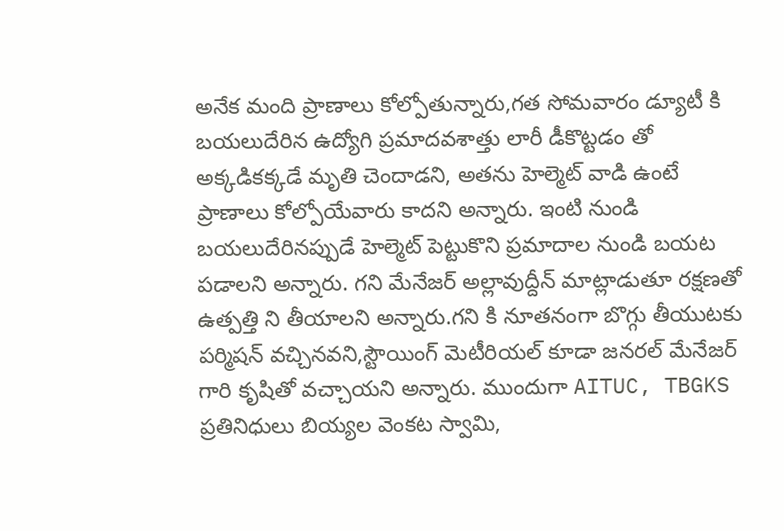అనేక మంది ప్రాణాలు కోల్పోతున్నారు,గత సోమవారం డ్యూటీ కి బయలుదేరిన ఉద్యోగి ప్రమాదవశాత్తు లారీ డీకొట్టడం తో అక్కడికక్కడే మృతి చెందాడని, అతను హెల్మెట్ వాడి ఉంటే ప్రాణాలు కోల్పోయేవారు కాదని అన్నారు. ఇంటి నుండి బయలుదేరినప్పుడే హెల్మెట్ పెట్టుకొని ప్రమాదాల నుండి బయట పడాలని అన్నారు. గని మేనేజర్ అల్లావుద్దీన్ మాట్లాడుతూ రక్షణతో ఉత్పత్తి ని తీయాలని అన్నారు.గని కి నూతనంగా బొగ్గు తీయుటకు పర్మిషన్ వచ్చినవని,స్టౌయింగ్ మెటీరియల్ కూడా జనరల్ మేనేజర్ గారి కృషితో వచ్చాయని అన్నారు. ముందుగా AITUC, TBGKS ప్రతినిధులు బియ్యల వెంకట స్వామి,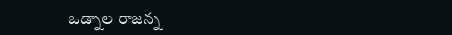ఒడ్నాల రాజన్న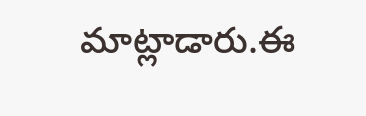మాట్లాడారు.ఈ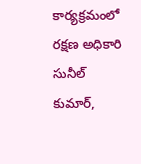కార్యక్రమంలో రక్షణ అధికారి సునీల్ కుమార్,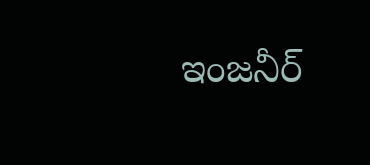ఇంజనీర్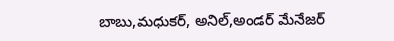బాబు,మధుకర్, అనిల్,అండర్ మేనేజర్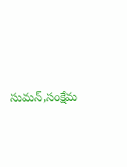సుమన్,సంక్షేమ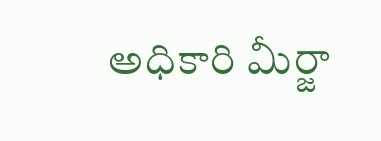అధికారి మీర్జా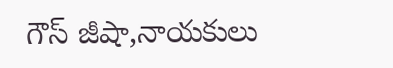గౌస్ జీషా,నాయకులు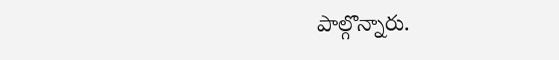పాల్గొన్నారు.